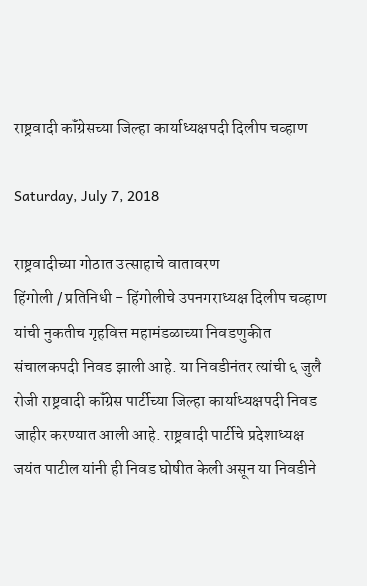राष्ट्रवादी कॉंग्रेसच्या जिल्हा कार्याध्यक्षपदी दिलीप चव्हाण

Saturday, July 7, 2018

राष्ट्रवादीच्या गोठात उत्साहाचे वातावरण
हिंगोली / प्रतिनिधी - हिंगोलीचे उपनगराध्यक्ष दिलीप चव्हाण यांची नुकतीच गृहवित्त महामंडळाच्या निवडणुकीत संचालकपदी निवड झाली आहे. या निवडीनंतर त्यांची ६ जुलै रोजी राष्ट्रवादी कॉंग्रेस पार्टीच्या जिल्हा कार्याध्यक्षपदी निवड जाहीर करण्यात आली आहे. राष्ट्रवादी पार्टीचे प्रदेशाध्यक्ष जयंत पाटील यांनी ही निवड घोषीत केली असून या निवडीने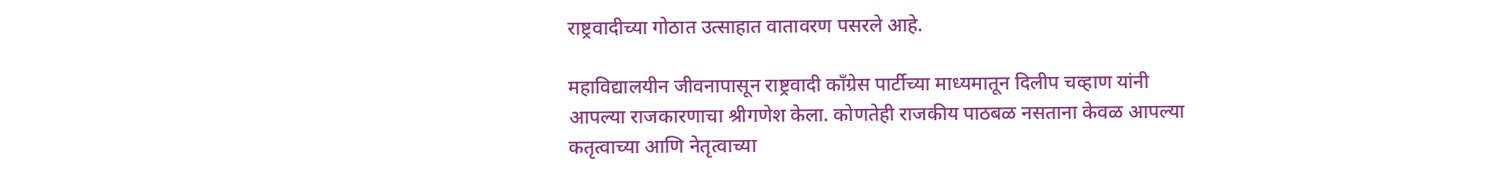राष्ट्रवादीच्या गोठात उत्साहात वातावरण पसरले आहे.

महाविद्यालयीन जीवनापासून राष्ट्रवादी कॉंग्रेस पार्टीच्या माध्यमातून दिलीप चव्हाण यांनी आपल्या राजकारणाचा श्रीगणेश केला. कोणतेही राजकीय पाठबळ नसताना केवळ आपल्या कतृत्वाच्या आणि नेतृत्वाच्या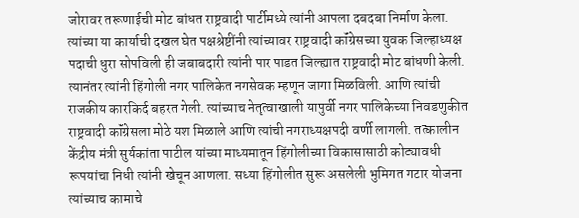जोरावर तरूणाईची मोट बांधत राष्ट्रवादी पार्टीमध्ये त्यांनी आपला दबदबा निर्माण केला. त्यांच्या या कार्याची दखल घेत पक्षश्रेष्टींनी त्यांच्यावर राष्ट्रवादी कॉंग्रेसच्या युवक जिल्हाध्यक्ष पदाची धुरा सोपविली ही जबाबदारी त्यांनी पार पाडत जिल्ह्यात राष्ट्रवादी मोट बांधणी केली. त्यानंतर त्यांनी हिंगोली नगर पालिकेत नगसेवक म्हणून जागा मिळविली. आणि त्यांची राजकीय कारकिर्द बहरत गेली. त्यांच्याच नेतृत्वाखाली यापुर्वी नगर पालिकेच्या निवडणुकीत राष्ट्रवादी कॉंग्रेसला मोठे यश मिळाले आणि त्यांची नगराध्यक्षपदी वर्णी लागली. तत्कालीन केंद्रीय मंत्री सुर्यकांता पाटील यांच्या माध्यमातून हिंगोलीच्या विकासासाठी कोट्यावधी रूपयांचा निधी त्यांनी खेचून आणला. सध्या हिंगोलीत सुरू असलेली भुमिगत गटार योजना त्यांच्याच कामाचे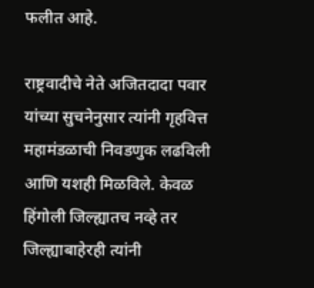फलीत आहे.

राष्ट्रवादीचे नेते अजितदादा पवार यांच्या सुचनेनुसार त्यांनी गृहवित्त महामंडळाची निवडणुक लढविली आणि यशही मिळविले. केवळ हिंगोली जिल्ह्यातच नव्हे तर जिल्ह्याबाहेरही त्यांनी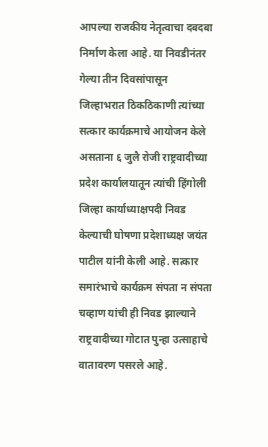आपल्या राजकीय नेतृत्वाचा दबदबा निर्माण केला आहे. या निवडीनंतर गेल्या तीन दिवसांपासून जिल्हाभरात ठिकठिकाणी त्यांच्या सत्कार कार्यक्रमाचे आयोजन केले असताना ६ जुलै रोजी राष्ट्रवादीच्या प्रदेश कार्यालयातून त्यांची हिंगोली जिल्हा कार्याध्याक्षपदी निवड केल्याची घोषणा प्रदेशाध्यक्ष जयंत पाटील यांनी केली आहे. सत्कार समारंभाचे कार्यक्रम संपता न संपता चव्हाण यांची ही निवड झाल्याने राष्ट्रवादीच्या गोटात पुन्हा उत्साहाचे वातावरण पसरले आहे.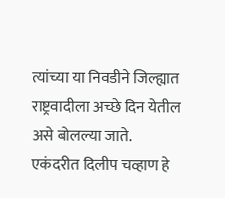त्यांच्या या निवडीने जिल्ह्यात राष्ट्रवादीला अच्छे दिन येतील असे बोलल्या जाते. एकंदरीत दिलीप चव्हाण हे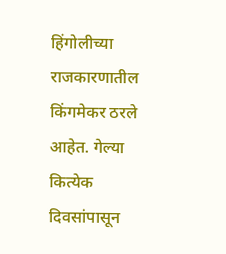हिंगोलीच्या राजकारणातील किंगमेकर ठरले आहेत. गेल्या कित्येक दिवसांपासून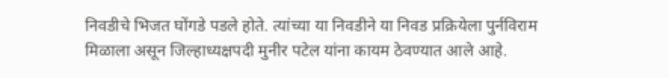निवडीचे भिजत घोंगडे पडले होते. त्यांच्या या निवडीने या निवड प्रक्रियेला पुर्नविराम मिळाला असून जिल्हाध्यक्षपदी मुनीर पटेल यांना कायम ठेवण्यात आले आहे.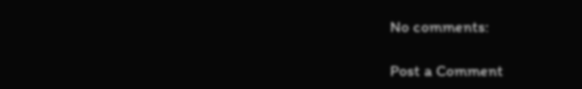No comments:

Post a Comment